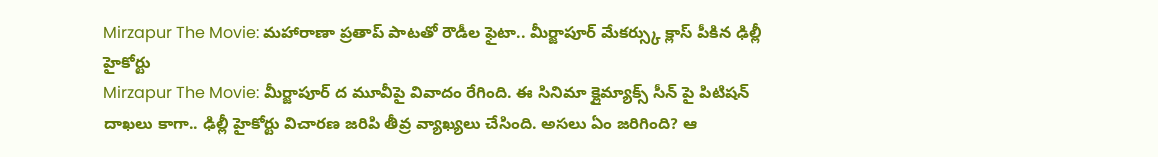Mirzapur The Movie: మహారాణా ప్రతాప్ పాటతో రౌడీల ఫైటా.. మీర్జాపూర్ మేకర్స్కు క్లాస్ పీకిన ఢిల్లీ హైకోర్టు
Mirzapur The Movie: మీర్జాపూర్ ద మూవీపై వివాదం రేగింది. ఈ సినిమా క్లైమ్యాక్స్ సీన్ పై పిటిషన్ దాఖలు కాగా.. ఢిల్లీ హైకోర్టు విచారణ జరిపి తీవ్ర వ్యాఖ్యలు చేసింది. అసలు ఏం జరిగింది? ఆ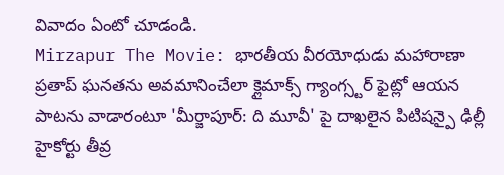వివాదం ఏంటో చూడండి.
Mirzapur The Movie: భారతీయ వీరయోధుడు మహారాణా ప్రతాప్ ఘనతను అవమానించేలా క్లైమాక్స్ గ్యాంగ్స్టర్ ఫైట్లో ఆయన పాటను వాడారంటూ 'మీర్జాపూర్: ది మూవీ' పై దాఖలైన పిటిషన్పై ఢిల్లీ హైకోర్టు తీవ్ర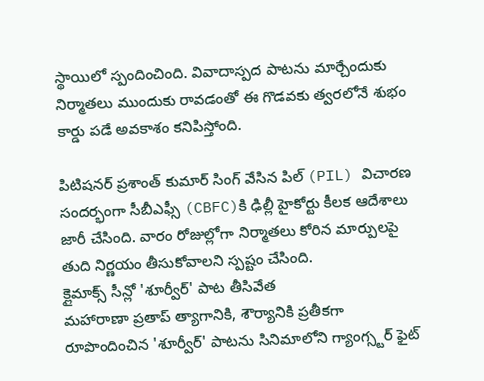స్థాయిలో స్పందించింది. వివాదాస్పద పాటను మార్చేందుకు నిర్మాతలు ముందుకు రావడంతో ఈ గొడవకు త్వరలోనే శుభం కార్డు పడే అవకాశం కనిపిస్తోంది.

పిటిషనర్ ప్రశాంత్ కుమార్ సింగ్ వేసిన పిల్ (PIL) విచారణ సందర్భంగా సీబీఎఫ్సీ (CBFC)కి ఢిల్లీ హైకోర్టు కీలక ఆదేశాలు జారీ చేసింది. వారం రోజుల్లోగా నిర్మాతలు కోరిన మార్పులపై తుది నిర్ణయం తీసుకోవాలని స్పష్టం చేసింది.
క్లైమాక్స్ సీన్లో 'శూర్వీర్' పాట తీసివేత
మహారాణా ప్రతాప్ త్యాగానికి, శౌర్యానికి ప్రతీకగా రూపొందించిన 'శూర్వీర్' పాటను సినిమాలోని గ్యాంగ్స్టర్ ఫైట్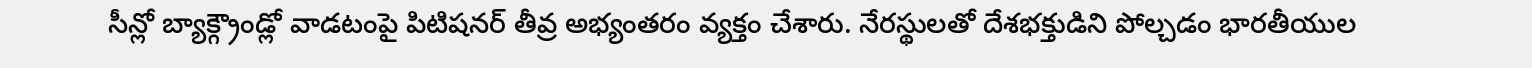సీన్లో బ్యాక్గ్రౌండ్లో వాడటంపై పిటిషనర్ తీవ్ర అభ్యంతరం వ్యక్తం చేశారు. నేరస్థులతో దేశభక్తుడిని పోల్చడం భారతీయుల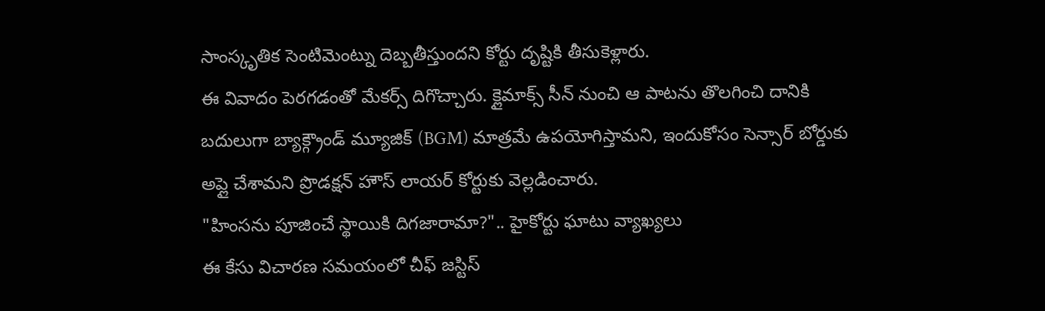సాంస్కృతిక సెంటిమెంట్ను దెబ్బతీస్తుందని కోర్టు దృష్టికి తీసుకెళ్లారు.
ఈ వివాదం పెరగడంతో మేకర్స్ దిగొచ్చారు. క్లైమాక్స్ సీన్ నుంచి ఆ పాటను తొలగించి దానికి బదులుగా బ్యాక్గ్రౌండ్ మ్యూజిక్ (BGM) మాత్రమే ఉపయోగిస్తామని, ఇందుకోసం సెన్సార్ బోర్డుకు అప్లై చేశామని ప్రొడక్షన్ హౌస్ లాయర్ కోర్టుకు వెల్లడించారు.
"హింసను పూజించే స్థాయికి దిగజారామా?".. హైకోర్టు ఘాటు వ్యాఖ్యలు
ఈ కేసు విచారణ సమయంలో చీఫ్ జస్టిస్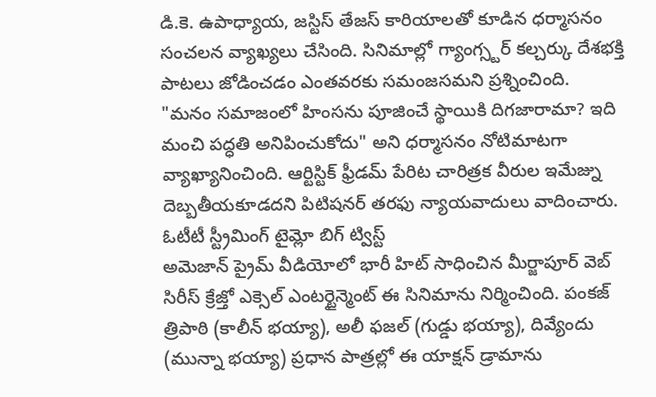డి.కె. ఉపాధ్యాయ, జస్టిస్ తేజస్ కారియాలతో కూడిన ధర్మాసనం సంచలన వ్యాఖ్యలు చేసింది. సినిమాల్లో గ్యాంగ్స్టర్ కల్చర్కు దేశభక్తి పాటలు జోడించడం ఎంతవరకు సమంజసమని ప్రశ్నించింది.
"మనం సమాజంలో హింసను పూజించే స్థాయికి దిగజారామా? ఇది మంచి పద్ధతి అనిపించుకోదు" అని ధర్మాసనం నోటిమాటగా వ్యాఖ్యానించింది. ఆర్టిస్టిక్ ఫ్రీడమ్ పేరిట చారిత్రక వీరుల ఇమేజ్ను దెబ్బతీయకూడదని పిటిషనర్ తరఫు న్యాయవాదులు వాదించారు.
ఓటీటీ స్ట్రీమింగ్ టైమ్లో బిగ్ ట్విస్ట్
అమెజాన్ ప్రైమ్ వీడియోలో భారీ హిట్ సాధించిన మీర్జాపూర్ వెబ్ సిరీస్ క్రేజ్తో ఎక్సెల్ ఎంటర్టైన్మెంట్ ఈ సినిమాను నిర్మించింది. పంకజ్ త్రిపాఠి (కాలీన్ భయ్యా), అలీ ఫజల్ (గుడ్డు భయ్యా), దివ్యేందు (మున్నా భయ్యా) ప్రధాన పాత్రల్లో ఈ యాక్షన్ డ్రామాను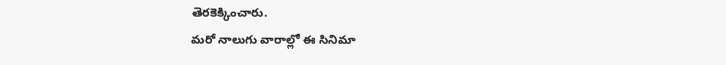తెరకెక్కించారు.
మరో నాలుగు వారాల్లో ఈ సినిమా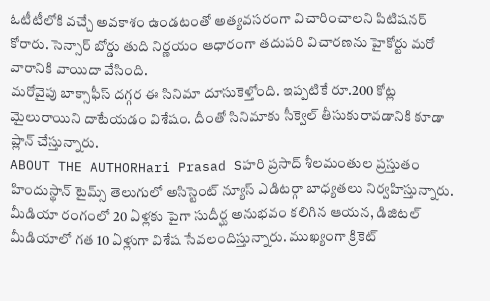ఓటీటీలోకి వచ్చే అవకాశం ఉండటంతో అత్యవసరంగా విచారించాలని పిటిషనర్ కోరారు. సెన్సార్ బోర్డు తుది నిర్ణయం ఆధారంగా తదుపరి విచారణను హైకోర్టు మరో వారానికి వాయిదా వేసింది.
మరోవైపు బాక్సాఫీస్ దగ్గర ఈ సినిమా దూసుకెళ్తోంది. ఇప్పటికే రూ.200 కోట్ల మైలురాయిని దాటేయడం విశేషం. దీంతో సినిమాకు సీక్వెల్ తీసుకురావడానికి కూడా ప్లాన్ చేస్తున్నారు.
ABOUT THE AUTHORHari Prasad Sహరి ప్రసాద్ శీలమంతుల ప్రస్తుతం హిందుస్థాన్ టైమ్స్ తెలుగులో అసిస్టెంట్ న్యూస్ ఎడిటర్గా బాధ్యతలు నిర్వహిస్తున్నారు. మీడియా రంగంలో 20 ఏళ్లకు పైగా సుదీర్ఘ అనుభవం కలిగిన ఆయన, డిజిటల్ మీడియాలో గత 10 ఏళ్లుగా విశేష సేవలందిస్తున్నారు. ముఖ్యంగా క్రికెట్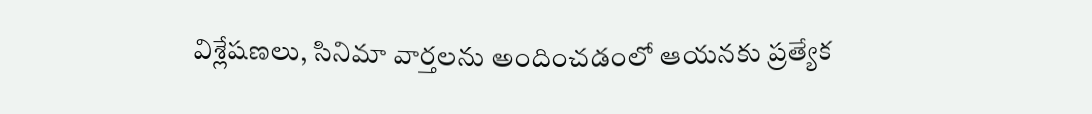విశ్లేషణలు, సినిమా వార్తలను అందించడంలో ఆయనకు ప్రత్యేక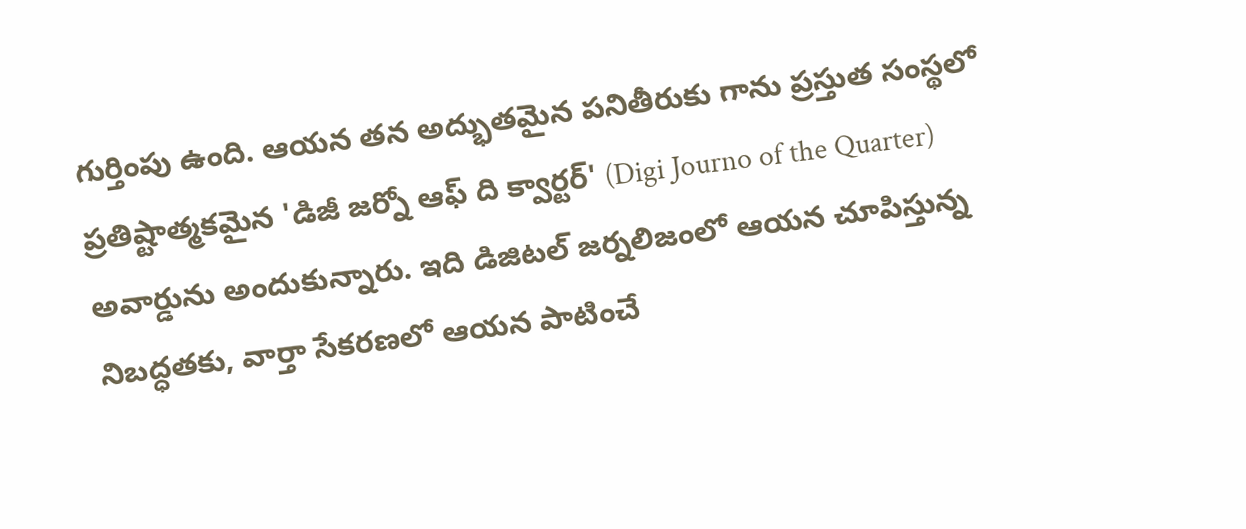గుర్తింపు ఉంది. ఆయన తన అద్భుతమైన పనితీరుకు గాను ప్రస్తుత సంస్థలో ప్రతిష్టాత్మకమైన 'డిజీ జర్నో ఆఫ్ ది క్వార్టర్' (Digi Journo of the Quarter) అవార్డును అందుకున్నారు. ఇది డిజిటల్ జర్నలిజంలో ఆయన చూపిస్తున్న నిబద్ధతకు, వార్తా సేకరణలో ఆయన పాటించే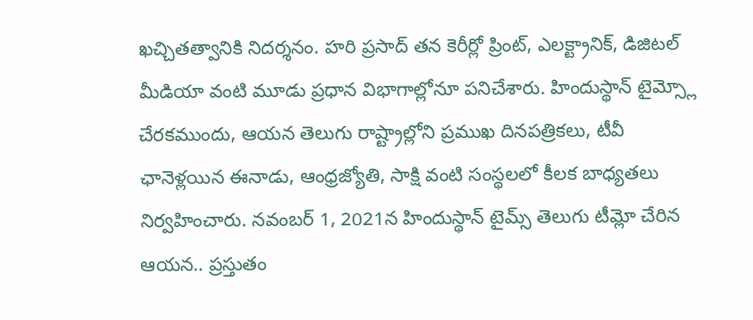ఖచ్చితత్వానికి నిదర్శనం. హరి ప్రసాద్ తన కెరీర్లో ప్రింట్, ఎలక్ట్రానిక్, డిజిటల్ మీడియా వంటి మూడు ప్రధాన విభాగాల్లోనూ పనిచేశారు. హిందుస్థాన్ టైమ్స్లో చేరకముందు, ఆయన తెలుగు రాష్ట్రాల్లోని ప్రముఖ దినపత్రికలు, టీవీ ఛానెళ్లయిన ఈనాడు, ఆంధ్రజ్యోతి, సాక్షి వంటి సంస్థలలో కీలక బాధ్యతలు నిర్వహించారు. నవంబర్ 1, 2021న హిందుస్థాన్ టైమ్స్ తెలుగు టీమ్లో చేరిన ఆయన.. ప్రస్తుతం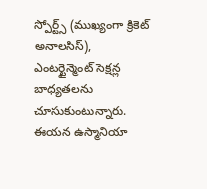స్పోర్ట్స్ (ముఖ్యంగా క్రికెట్ అనాలసిస్), ఎంటర్టైన్మెంట్ సెక్షన్ల బాధ్యతలను చూసుకుంటున్నారు. ఈయన ఉస్మానియా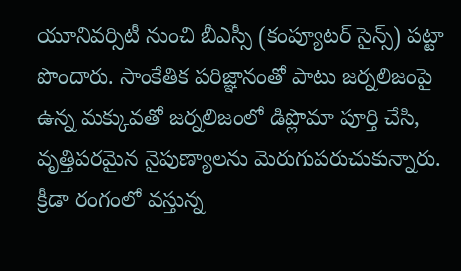యూనివర్సిటీ నుంచి బీఎస్సీ (కంప్యూటర్ సైన్స్) పట్టా పొందారు. సాంకేతిక పరిజ్ఞానంతో పాటు జర్నలిజంపై ఉన్న మక్కువతో జర్నలిజంలో డిప్లొమా పూర్తి చేసి, వృత్తిపరమైన నైపుణ్యాలను మెరుగుపరుచుకున్నారు. క్రీడా రంగంలో వస్తున్న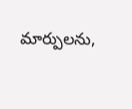మార్పులను,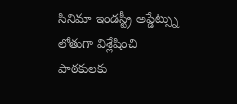సినిమా ఇండస్ట్రీ అప్డేట్స్ను లోతుగా విశ్లేషించి పాఠకులకు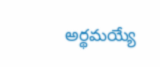అర్థమయ్యే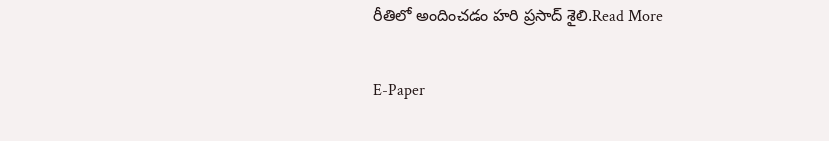రీతిలో అందించడం హరి ప్రసాద్ శైలి.Read More

E-Paper